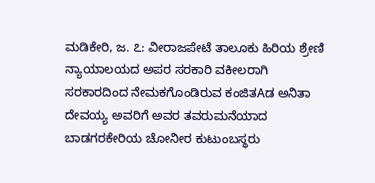ಮಡಿಕೇರಿ, ಜ. ೭: ವೀರಾಜಪೇಟೆ ತಾಲೂಕು ಹಿರಿಯ ಶ್ರೇಣಿ ನ್ಯಾಯಾಲಯದ ಅಪರ ಸರಕಾರಿ ವಕೀಲರಾಗಿ ಸರಕಾರದಿಂದ ನೇಮಕಗೊಂಡಿರುವ ಕಂಜಿತAಡ ಅನಿತಾ ದೇವಯ್ಯ ಅವರಿಗೆ ಅವರ ತವರುಮನೆಯಾದ ಬಾಡಗರಕೇರಿಯ ಚೋನೀರ ಕುಟುಂಬಸ್ಥರು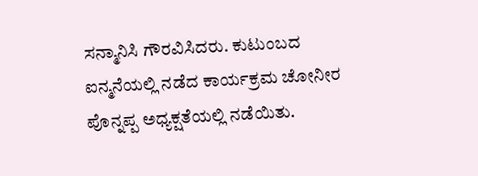ಸನ್ಮಾನಿಸಿ ಗೌರವಿಸಿದರು. ಕುಟುಂಬದ ಐನ್ಮನೆಯಲ್ಲಿ ನಡೆದ ಕಾರ್ಯಕ್ರಮ ಚೋನೀರ ಪೊನ್ನಪ್ಪ ಅಧ್ಯಕ್ಷತೆಯಲ್ಲಿ ನಡೆಯಿತು.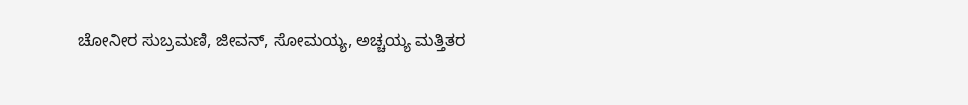ಚೋನೀರ ಸುಬ್ರಮಣಿ, ಜೀವನ್, ಸೋಮಯ್ಯ, ಅಚ್ಚಯ್ಯ ಮತ್ತಿತರ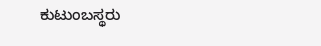ಕುಟುಂಬಸ್ಥರು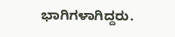ಭಾಗಿಗಳಾಗಿದ್ದರು.